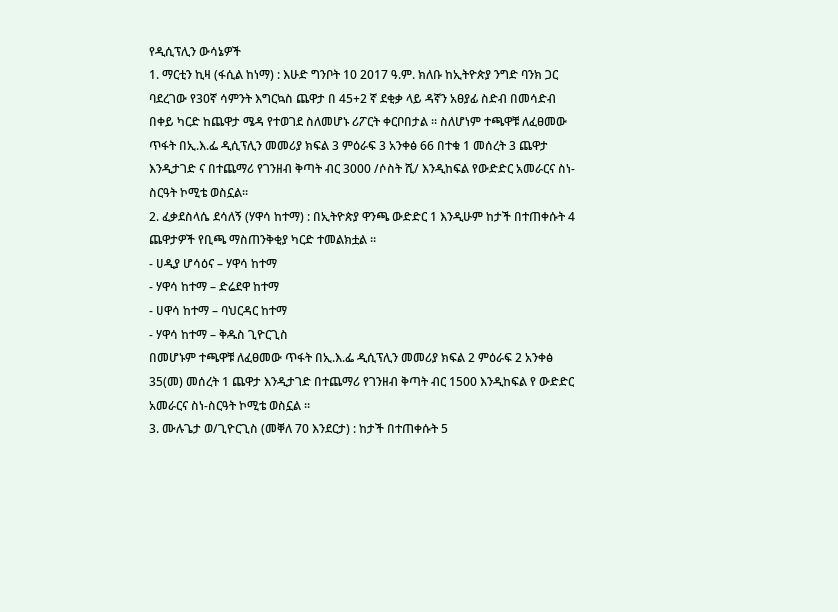የዲሲፕሊን ውሳኔዎች
1. ማርቲን ኪዛ (ፋሲል ከነማ) : እሁድ ግንቦት 10 2017 ዓ.ም. ክለቡ ከኢትዮጵያ ንግድ ባንክ ጋር ባደረገው የ30ኛ ሳምንት እግርኳስ ጨዋታ በ 45+2 ኛ ደቂቃ ላይ ዳኛን አፀያፊ ስድብ በመሳድብ በቀይ ካርድ ከጨዋታ ሜዳ የተወገደ ስለመሆኑ ሪፖርት ቀርቦበታል ። ስለሆነም ተጫዋቹ ለፈፀመው ጥፋት በኢ.እ.ፌ ዲሲፕሊን መመሪያ ክፍል 3 ምዕራፍ 3 አንቀፅ 66 በተቁ 1 መሰረት 3 ጨዋታ እንዲታገድ ና በተጨማሪ የገንዘብ ቅጣት ብር 3000 /ሶስት ሺ/ እንዲከፍል የውድድር አመራርና ስነ-ስርዓት ኮሚቴ ወስኗል።
2. ፈቃደስላሴ ደሳለኝ (ሃዋሳ ከተማ) : በኢትዮጵያ ዋንጫ ውድድር 1 እንዲሁም ከታች በተጠቀሱት 4 ጨዋታዎች የቢጫ ማስጠንቅቂያ ካርድ ተመልክቷል ።
- ሀዲያ ሆሳዕና – ሃዋሳ ከተማ
- ሃዋሳ ከተማ – ድሬደዋ ከተማ
- ሀዋሳ ከተማ – ባህርዳር ከተማ
- ሃዋሳ ከተማ – ቅዱስ ጊዮርጊስ
በመሆኑም ተጫዋቹ ለፈፀመው ጥፋት በኢ.እ.ፌ ዲሲፕሊን መመሪያ ክፍል 2 ምዕራፍ 2 አንቀፅ 35(መ) መሰረት 1 ጨዋታ እንዲታገድ በተጨማሪ የገንዘብ ቅጣት ብር 1500 እንዲከፍል የ ውድድር አመራርና ስነ-ስርዓት ኮሚቴ ወስኗል ።
3. ሙሉጌታ ወ/ጊዮርጊስ (መቐለ 70 እንደርታ) : ከታች በተጠቀሱት 5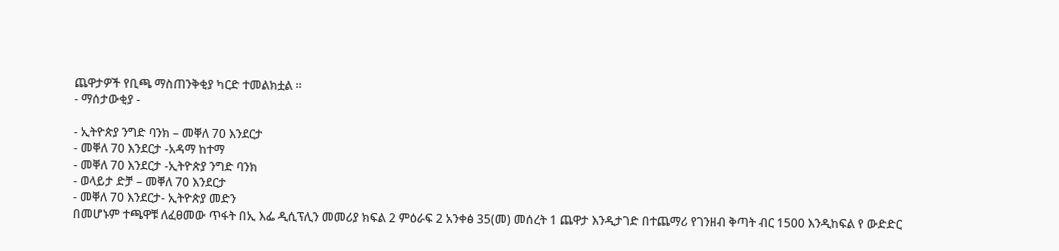ጨዋታዎች የቢጫ ማስጠንቅቂያ ካርድ ተመልክቷል ።
- ማሰታውቂያ -

- ኢትዮጵያ ንግድ ባንክ – መቐለ 70 እንደርታ
- መቐለ 70 እንደርታ -አዳማ ከተማ
- መቐለ 70 እንደርታ -ኢትዮጵያ ንግድ ባንክ
- ወላይታ ድቻ – መቐለ 70 እንደርታ
- መቐለ 70 እንደርታ- ኢትዮጵያ መድን
በመሆኑም ተጫዋቹ ለፈፀመው ጥፋት በኢ እፌ ዲሲፕሊን መመሪያ ክፍል 2 ምዕራፍ 2 አንቀፅ 35(መ) መሰረት 1 ጨዋታ እንዲታገድ በተጨማሪ የገንዘብ ቅጣት ብር 1500 እንዲከፍል የ ውድድር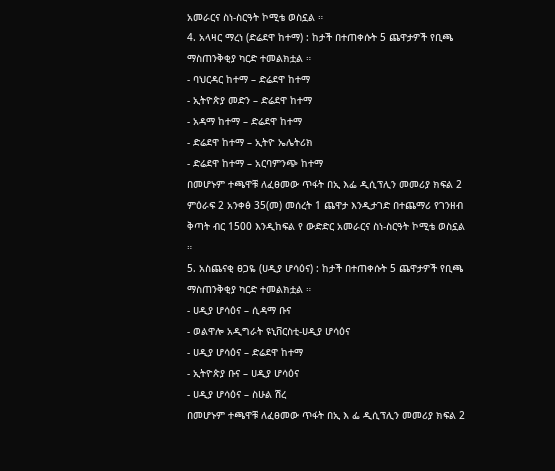አመራርና ስነ-ስርዓት ኮሚቴ ወስኗል ።
4. አላዛር ማረነ (ድሬደዋ ከተማ) : ከታች በተጠቀሱት 5 ጨዋታዎች የቢጫ ማስጠንቅቂያ ካርድ ተመልክቷል ።
- ባህርዳር ከተማ – ድሬደዋ ከተማ
- ኢትዮጵያ መድን – ድሬደዋ ከተማ
- አዳማ ከተማ – ድሬደዋ ከተማ
- ድሬደዋ ከተማ – ኢትዮ ኤሌትሪክ
- ድሬደዋ ከተማ – አርባምንጭ ከተማ
በመሆኑም ተጫዋቹ ለፈፀመው ጥፋት በኢ እፌ ዲሲፕሊን መመሪያ ክፍል 2 ምዕራፍ 2 አንቀፅ 35(መ) መሰረት 1 ጨዋታ እንዲታገድ በተጨማሪ የገንዘብ ቅጣት ብር 1500 እንዲከፍል የ ውድድር አመራርና ስነ-ስርዓት ኮሚቴ ወስኗል ።
5. አስጨናቂ ፀጋዬ (ሀዲያ ሆሳዕና) : ከታች በተጠቀሱት 5 ጨዋታዎች የቢጫ ማስጠንቅቂያ ካርድ ተመልክቷል ።
- ሀዲያ ሆሳዕና – ሲዳማ ቡና
- ወልዋሎ አዲግራት ዩኒቨርስቲ-ሀዲያ ሆሳዕና
- ሀዲያ ሆሳዕና – ድሬደዋ ከተማ
- ኢትዮጵያ ቡና – ሀዲያ ሆሳዕና
- ሀዲያ ሆሳዕና – ስሁል ሽረ
በመሆኑም ተጫዋቹ ለፈፀመው ጥፋት በኢ እ ፌ ዲሲፕሊን መመሪያ ክፍል 2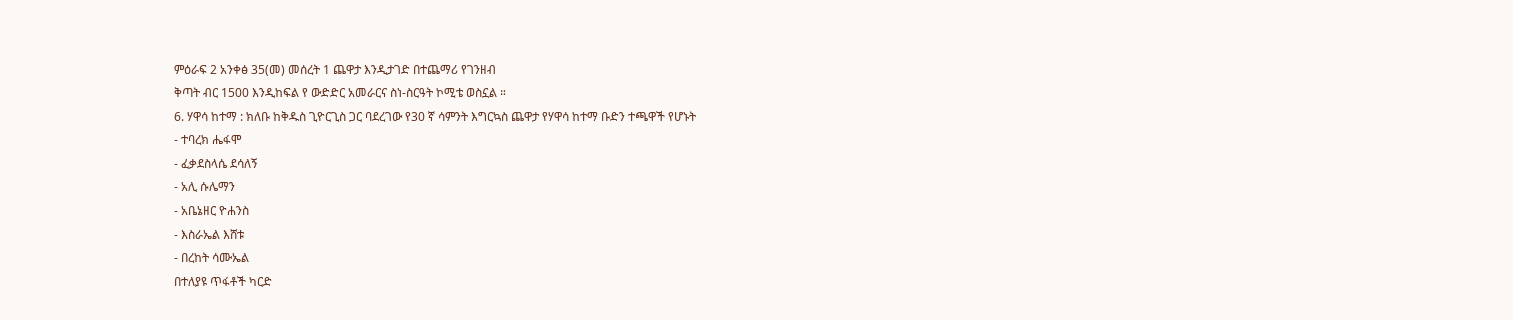ምዕራፍ 2 አንቀፅ 35(መ) መሰረት 1 ጨዋታ እንዲታገድ በተጨማሪ የገንዘብ
ቅጣት ብር 1500 እንዲከፍል የ ውድድር አመራርና ስነ-ስርዓት ኮሚቴ ወስኗል ።
6. ሃዋሳ ከተማ : ክለቡ ከቅዱስ ጊዮርጊስ ጋር ባደረገው የ30 ኛ ሳምንት እግርኳስ ጨዋታ የሃዋሳ ከተማ ቡድን ተጫዋች የሆኑት
- ተባረክ ሔፋሞ
- ፈቃደስላሴ ደሳለኝ
- አሊ ሱሌማን
- አቤኔዘር ዮሐንስ
- እስራኤል እሸቱ
- በረከት ሳሙኤል
በተለያዩ ጥፋቶች ካርድ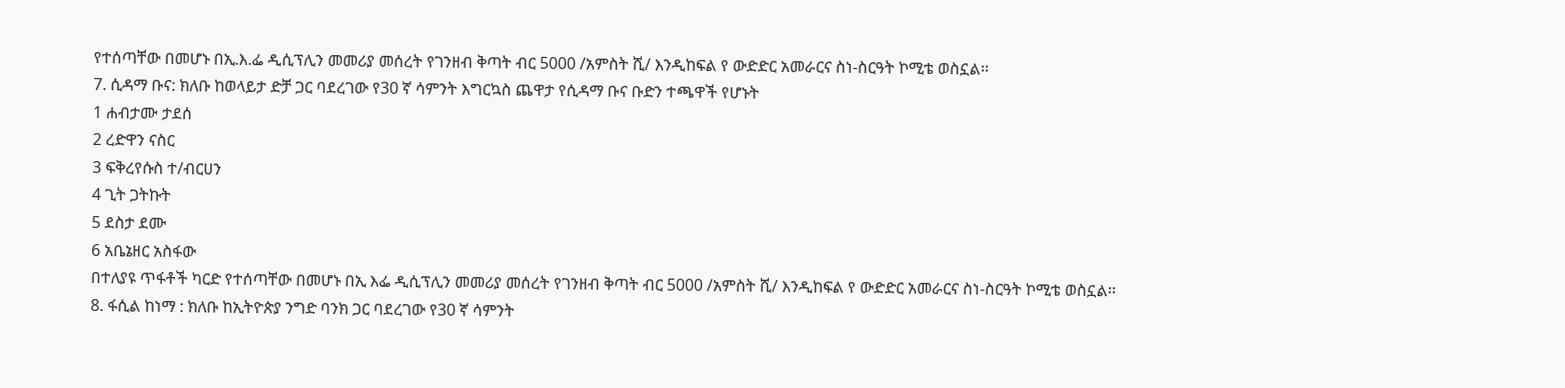የተሰጣቸው በመሆኑ በኢ.እ.ፌ ዲሲፕሊን መመሪያ መሰረት የገንዘብ ቅጣት ብር 5000 /አምስት ሺ/ እንዲከፍል የ ውድድር አመራርና ስነ-ስርዓት ኮሚቴ ወስኗል፡፡
7. ሲዳማ ቡና: ክለቡ ከወላይታ ድቻ ጋር ባደረገው የ30 ኛ ሳምንት እግርኳስ ጨዋታ የሲዳማ ቡና ቡድን ተጫዋች የሆኑት
1 ሐብታሙ ታደሰ
2 ረድዋን ናስር
3 ፍቅረየሱስ ተ/ብርሀን
4 ጊት ጋትኩት
5 ደስታ ደሙ
6 አቤኔዘር አስፋው
በተለያዩ ጥፋቶች ካርድ የተሰጣቸው በመሆኑ በኢ እፌ ዲሲፕሊን መመሪያ መሰረት የገንዘብ ቅጣት ብር 5000 /አምስት ሺ/ እንዲከፍል የ ውድድር አመራርና ስነ-ስርዓት ኮሚቴ ወስኗል፡፡
8. ፋሲል ከነማ : ክለቡ ከኢትዮጵያ ንግድ ባንክ ጋር ባደረገው የ30 ኛ ሳምንት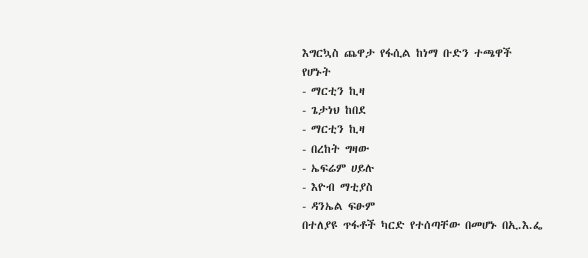እግርኳስ ጨዋታ የፋሲል ከነማ ቡድን ተጫዋች የሆኑት
- ማርቲን ኪዛ
- ጌታነህ ከበደ
- ማርቲን ኪዛ
- በረከት ግዛው
- ኤፍሬም ሀይሉ
- እዮብ ማቲያስ
- ዳንኤል ፍፁም
በተለያዩ ጥፋቶች ካርድ የተሰጣቸው በመሆኑ በኢ.እ.ፌ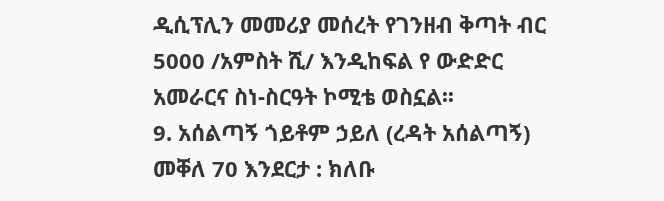ዲሲፕሊን መመሪያ መሰረት የገንዘብ ቅጣት ብር 5000 /አምስት ሺ/ እንዲከፍል የ ውድድር አመራርና ስነ-ስርዓት ኮሚቴ ወስኗል፡፡
9. አሰልጣኝ ጎይቶም ኃይለ (ረዳት አሰልጣኝ) መቐለ 70 እንደርታ : ክለቡ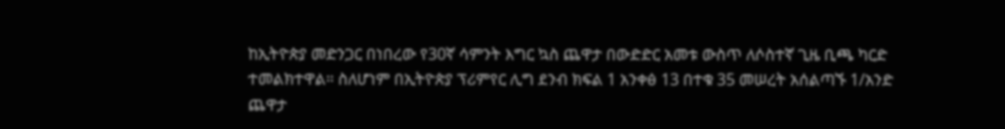ከኢትዮጵያ መድንጋር በነበረው የ30ኛ ሳምንት እግር ኳስ ጨዋታ በውድድር አመቱ ውስጥ ለሶስተኛ ጊዜ ቢጫ ካርድ ተመልክተዋል። ስለሆነም በኢትዮጵያ ፕሪምየር ሊግ ደንብ ክፍል 1 አንቀፅ 13 በተቁ 35 መሠረት አሰልጣኙ 1/አንድ ጨዋታ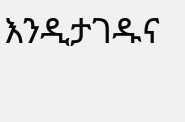እንዲታገዱና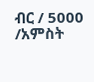ብር / 5000 /አምስት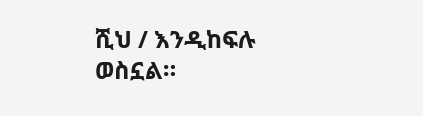ሺህ / እንዲከፍሉ ወስኗል።